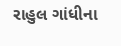રાહુલ ગાંધીના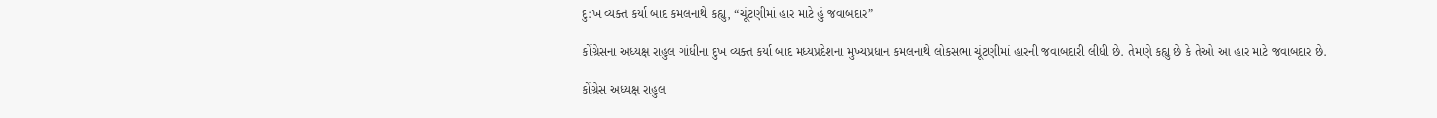દુ:ખ વ્યક્ત કર્યા બાદ કમલનાથે કહ્યુ, “ચૂંટણીમાં હાર માટે હું જવાબદાર”

કોંગ્રેસના અધ્યક્ષ રાહુલ ગાંધીના દુખ વ્યક્ત કર્યા બાદ મધ્યપ્રદેશના મુખ્યપ્રધાન કમલનાથે લોકસભા ચૂંટણીમાં હારની જવાબદારી લીધી છે. તેમણે કહ્યુ છે કે તેઓ આ હાર માટે જવાબદાર છે.

કોંગ્રેસ અધ્યક્ષ રાહુલ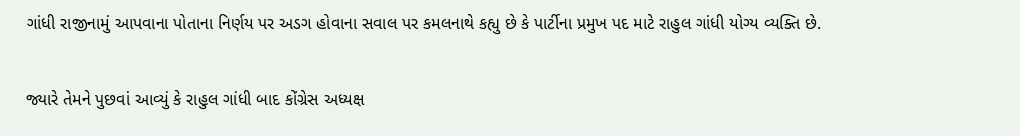ગાંધી રાજીનામું આપવાના પોતાના નિર્ણય પર અડગ હોવાના સવાલ પર કમલનાથે કહ્યુ છે કે પાર્ટીના પ્રમુખ પદ માટે રાહુલ ગાંધી યોગ્ય વ્યક્તિ છે.

જ્યારે તેમને પુછવાં આવ્યું કે રાહુલ ગાંધી બાદ કોંગ્રેસ અધ્યક્ષ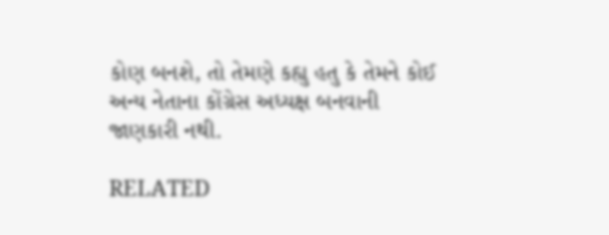કોણ બનશે, તો તેમણે કહ્યુ હતુ કે તેમને કોઈ અન્ય નેતાના કોંગ્રેસ અધ્યક્ષ બનવાની જાણકારી નથી.

RELATED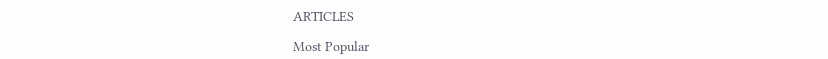ARTICLES

Most Popular